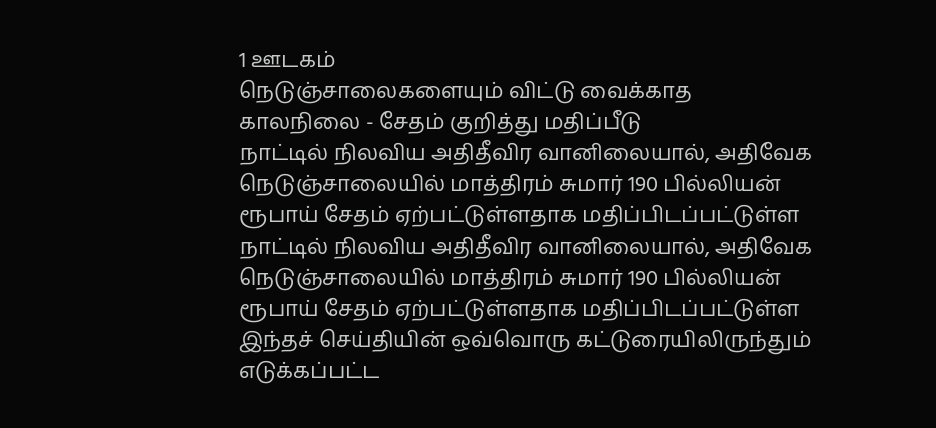1 ஊடகம்
நெடுஞ்சாலைகளையும் விட்டு வைக்காத காலநிலை - சேதம் குறித்து மதிப்பீடு
நாட்டில் நிலவிய அதிதீவிர வானிலையால், அதிவேக நெடுஞ்சாலையில் மாத்திரம் சுமார் 190 பில்லியன் ரூபாய் சேதம் ஏற்பட்டுள்ளதாக மதிப்பிடப்பட்டுள்ள
நாட்டில் நிலவிய அதிதீவிர வானிலையால், அதிவேக நெடுஞ்சாலையில் மாத்திரம் சுமார் 190 பில்லியன் ரூபாய் சேதம் ஏற்பட்டுள்ளதாக மதிப்பிடப்பட்டுள்ள
இந்தச் செய்தியின் ஒவ்வொரு கட்டுரையிலிருந்தும் எடுக்கப்பட்ட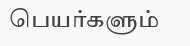பெயர்களும்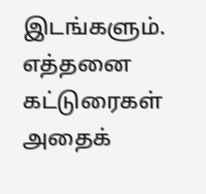இடங்களும். எத்தனை கட்டுரைகள் அதைக்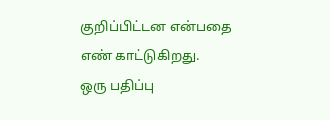குறிப்பிட்டன என்பதை எண் காட்டுகிறது.
ஒரு பதிப்பு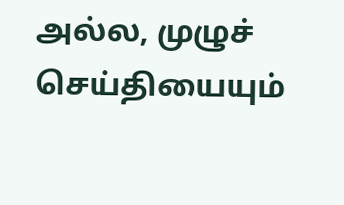அல்ல, முழுச் செய்தியையும்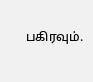பகிரவும்.